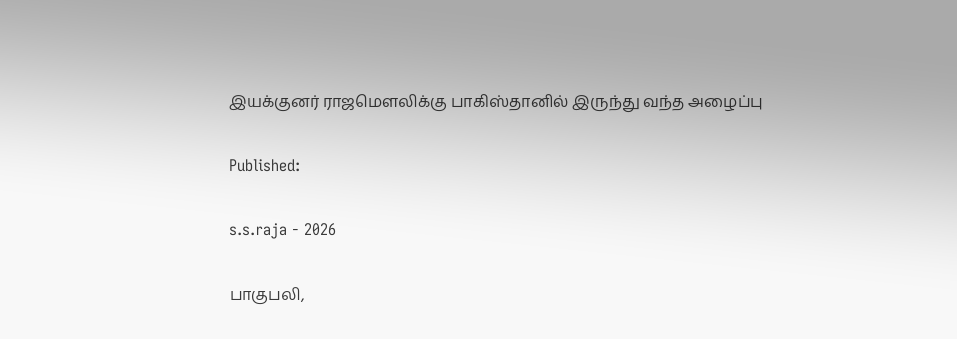இயக்குனர் ராஜமெளலிக்கு பாகிஸ்தானில் இருந்து வந்த அழைப்பு

Published:

s.s.raja - 2026

பாகுபலி,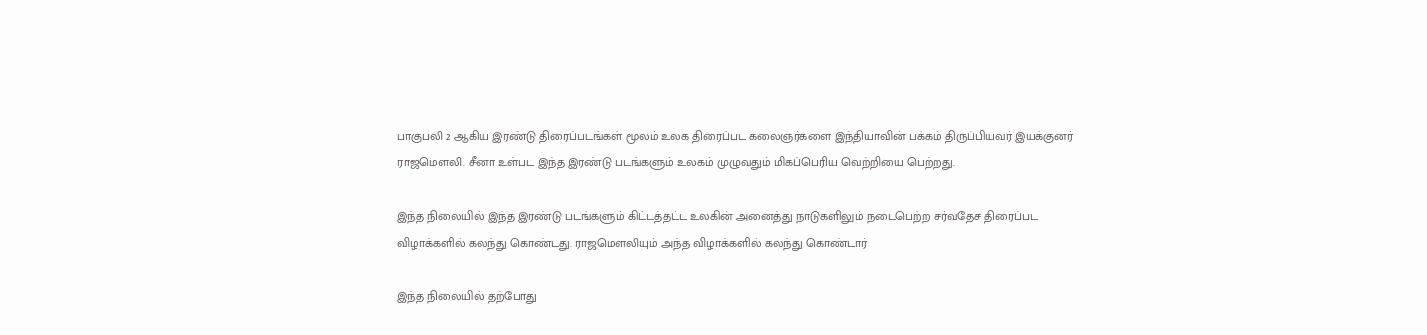பாகுபலி 2 ஆகிய இரண்டு திரைப்படங்கள் மூலம் உலக திரைப்பட கலைஞர்களை இந்தியாவின் பக்கம் திருப்பியவர் இயக்குனர் ராஜமெளலி. சீனா உள்பட இந்த இரண்டு படங்களும் உலகம் முழுவதும் மிகப்பெரிய வெற்றியை பெற்றது.

இந்த நிலையில் இந்த இரண்டு படங்களும் கிட்டத்தட்ட உலகின் அனைத்து நாடுகளிலும் நடைபெற்ற சர்வதேச திரைப்பட விழாக்களில் கலந்து கொண்டது. ராஜமெளலியும் அந்த விழாக்களில் கலந்து கொண்டார்

இந்த நிலையில் தற்போது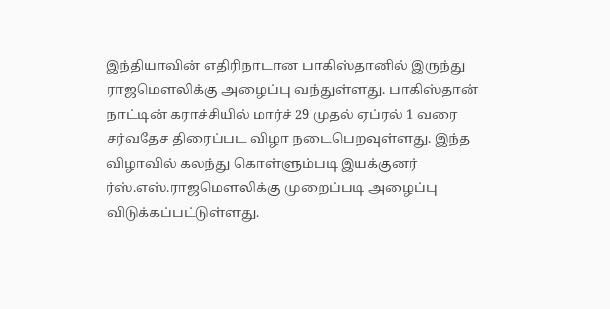இந்தியாவின் எதிரிநாடான பாகிஸ்தானில் இருந்து ராஜமெளலிக்கு அழைப்பு வந்துள்ளது. பாகிஸ்தான் நாட்டின் கராச்சியில் மார்ச் 29 முதல் ஏப்ரல் 1 வரை சர்வதேச திரைப்பட விழா நடைபெறவுள்ளது. இந்த விழாவில் கலந்து கொள்ளும்படி இயக்குனர் ர்ஸ்.எஸ்.ராஜமெளலிக்கு முறைப்படி அழைப்பு விடுக்கப்பட்டுள்ளது.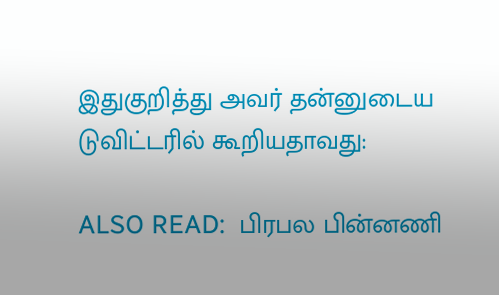இதுகுறித்து அவர் தன்னுடைய டுவிட்டரில் கூறியதாவது:

ALSO READ:  பிரபல பின்னணி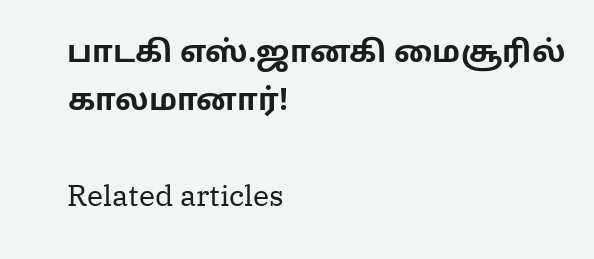பாடகி எஸ்.ஜானகி மைசூரில் காலமானார்!

Related articles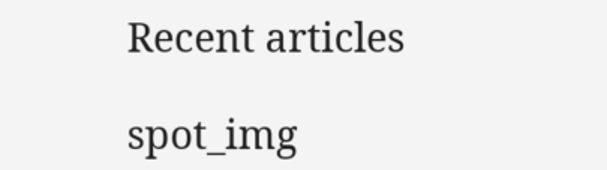Recent articles

spot_img